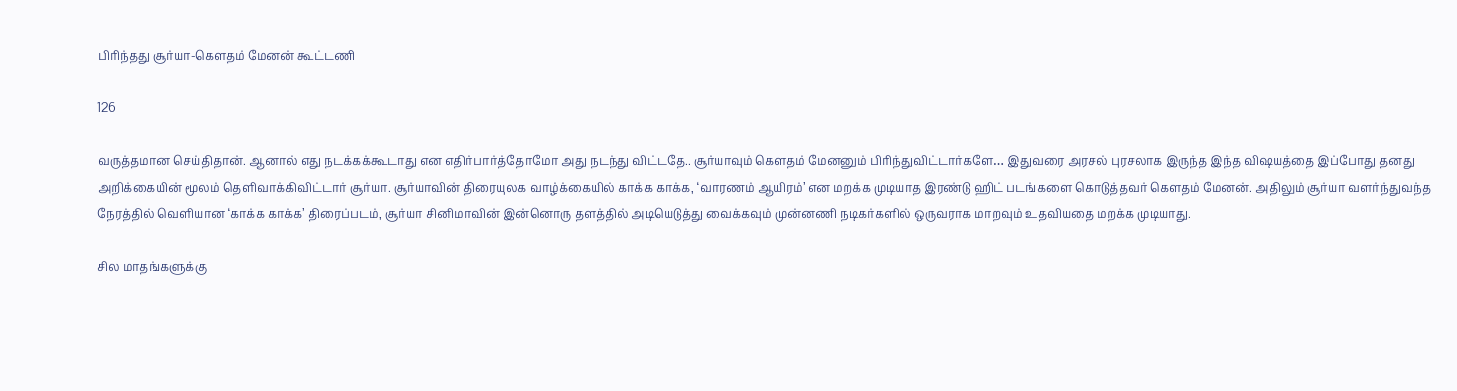பிரிந்தது சூர்யா-கௌதம் மேனன் கூட்டணி

126

வருத்தமான செய்திதான். ஆனால் எது நடக்கக்கூடாது என எதிர்பார்த்தோமோ அது நடந்து விட்டதே.. சூர்யாவும் கௌதம் மேனனும் பிரிந்துவிட்டார்களே… இதுவரை அரசல் புரசலாக இருந்த இந்த விஷயத்தை இப்போது தனது அறிக்கையின் மூலம் தெளிவாக்கிவிட்டார் சூர்யா. சூர்யாவின் திரையுலக வாழ்க்கையில் காக்க காக்க, ‘வாரணம் ஆயிரம்’ என மறக்க முடியாத இரண்டு ஹிட் படங்களை கொடுத்தவர் கௌதம் மேனன். அதிலும் சூர்யா வளர்ந்துவந்த நேரத்தில் வெளியான ‘காக்க காக்க’ திரைப்படம், சூர்யா சினிமாவின் இன்னொரு தளத்தில் அடியெடுத்து வைக்கவும் முன்னணி நடிகர்களில் ஒருவராக மாறவும் உதவியதை மறக்க முடியாது.

சில மாதங்களுக்கு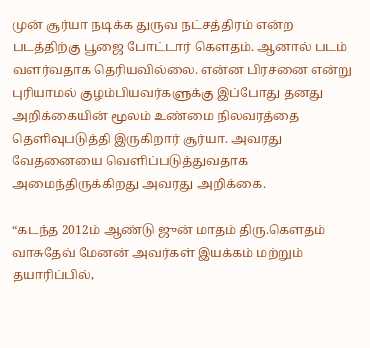முன் சூர்யா நடிக்க துருவ நட்சத்திரம் என்ற படத்திற்கு பூஜை போட்டார் கௌதம். ஆனால் படம் வளர்வதாக தெரியவில்லை. என்ன பிரசனை என்று புரியாமல் குழம்பியவர்களுக்கு இப்போது தனது அறிக்கையின் மூலம் உண்மை நிலவரத்தை தெளிவுபடுத்தி இருகிறார் சூர்யா. அவரது வேதனையை வெளிப்படுத்துவதாக அமைந்திருக்கிறது அவரது அறிக்கை.

“கடந்த 2012ம் ஆண்டு ஜுன் மாதம் திரு.கௌதம் வாசுதேவ் மேனன் அவர்கள் இயக்கம் மற்றும் தயாரிப்பில்,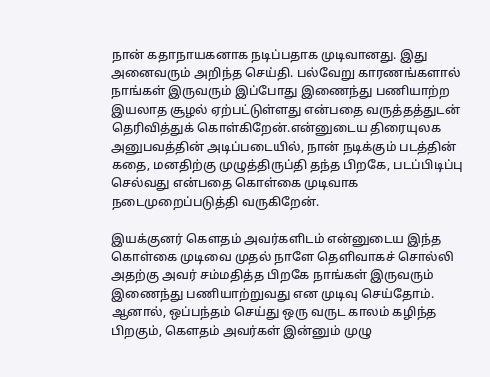நான் கதாநாயகனாக நடிப்பதாக முடிவானது. இது அனைவரும் அறிந்த செய்தி. பல்வேறு காரணங்களால் நாங்கள் இருவரும் இப்போது இணைந்து பணியாற்ற இயலாத சூழல் ஏற்பட்டுள்ளது என்பதை வருத்தத்துடன் தெரிவித்துக் கொள்கிறேன்.என்னுடைய திரையுலக அனுபவத்தின் அடிப்படையில், நான் நடிக்கும் படத்தின் கதை, மனதிற்கு முழுத்திருப்தி தந்த பிறகே, படப்பிடிப்பு செல்வது என்பதை கொள்கை முடிவாக நடைமுறைப்படுத்தி வருகிறேன்.

இயக்குனர் கௌதம் அவர்களிடம் என்னுடைய இந்த கொள்கை முடிவை முதல் நாளே தெளிவாகச் சொல்லி அதற்கு அவர் சம்மதித்த பிறகே நாங்கள் இருவரும் இணைந்து பணியாற்றுவது என முடிவு செய்தோம். ஆனால், ஒப்பந்தம் செய்து ஒரு வருட காலம் கழிந்த பிறகும், கௌதம் அவர்கள் இன்னும் முழு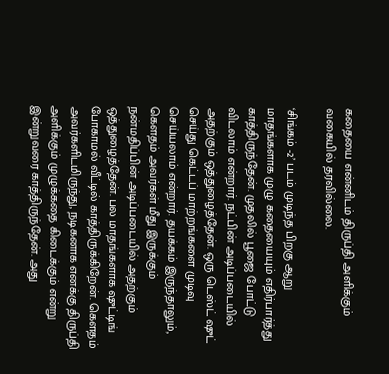கதையை என்னிடம் திருப்தி அளிக்கும் வகையில் தரவில்லை.

‘சிங்கம் -2’ படம் முடிந்த பிறகு ஆறு மாதங்களாக முழு கதையையும் எதிர்பார்த்து காத்திருந்தேன். முதலில் பூஜை போட்டு விடலாம் என்றார். நட்பின் அடிப்படையில் அதற்கும் ஒத்துழைத்தேன். ஒரு டெஸ்ட் ஷுட் செய்து கெட்டப் மாற்றங்களை முடிவு செய்யலாம் என்றார். தயக்கம் இருந்தாலும், கௌதம் அவர்கள் மீது இருக்கும் நன்மதிப்பின் அடிப்படையில் அதற்கும் ஒத்துழைத்தேன். பல மாதங்களாக ஷுட்டிங் போகாமல் வீட்டில் காத்திருக்கிறேன். கௌதம் அவர்களிடமிருந்து, நடிகனாக எனக்கு திருப்தி அளிக்கும் முழுக்கதை கிடைக்கும் என்று இன்றுவரை காத்திருந்தேன். அது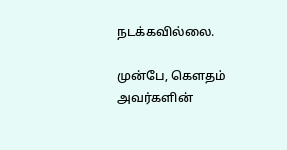நடக்கவில்லை.

முன்பே, கௌதம் அவர்களின்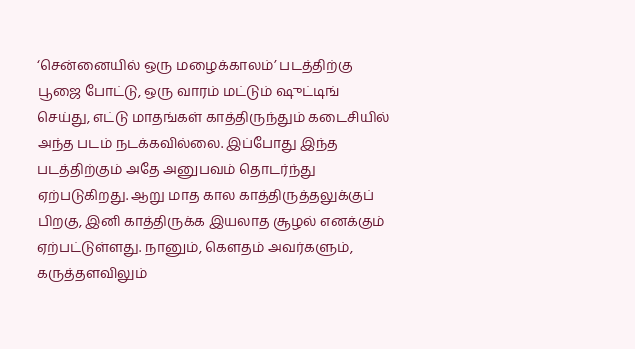‘சென்னையில் ஒரு மழைக்காலம்’ படத்திற்கு பூஜை போட்டு, ஒரு வாரம் மட்டும் ஷுட்டிங் செய்து, எட்டு மாதங்கள் காத்திருந்தும் கடைசியில் அந்த படம் நடக்கவில்லை. இப்போது இந்த படத்திற்கும் அதே அனுபவம் தொடர்ந்து ஏற்படுகிறது. ஆறு மாத கால காத்திருத்தலுக்குப் பிறகு, இனி காத்திருக்க இயலாத சூழல் எனக்கும் ஏற்பட்டுள்ளது. நானும், கௌதம் அவர்களும், கருத்தளவிலும்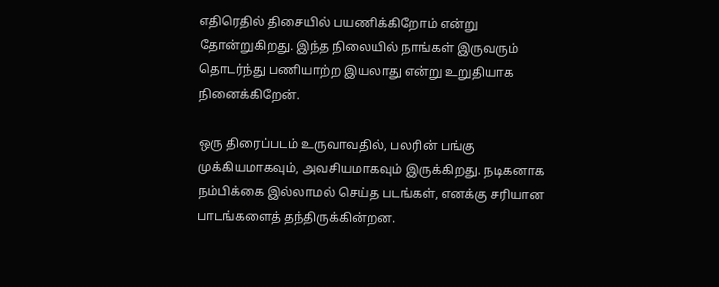எதிரெதில் திசையில் பயணிக்கிறோம் என்று தோன்றுகிறது. இந்த நிலையில் நாங்கள் இருவரும் தொடர்ந்து பணியாற்ற இயலாது என்று உறுதியாக நினைக்கிறேன்.

ஒரு திரைப்படம் உருவாவதில், பலரின் பங்கு முக்கியமாகவும், அவசியமாகவும் இருக்கிறது. நடிகனாக நம்பிக்கை இல்லாமல் செய்த படங்கள், எனக்கு சரியான பாடங்களைத் தந்திருக்கின்றன.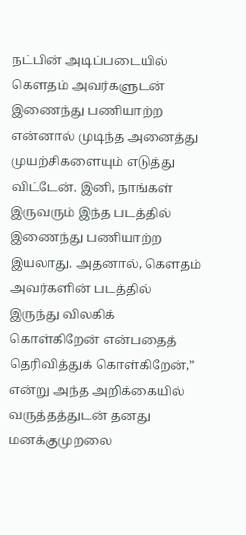நட்பின் அடிப்படையில் கௌதம் அவர்களுடன் இணைந்து பணியாற்ற என்னால் முடிந்த அனைத்து முயற்சிகளையும் எடுத்து விட்டேன். இனி, நாங்கள் இருவரும் இந்த படத்தில் இணைந்து பணியாற்ற இயலாது. அதனால், கௌதம் அவர்களின் படத்தில் இருந்து விலகிக் கொள்கிறேன் என்பதைத் தெரிவித்துக் கொள்கிறேன்,” என்று அந்த அறிக்கையில் வருத்தத்துடன் தனது மனக்குமுறலை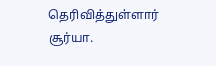தெரிவித்துள்ளார் சூர்யா.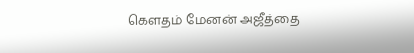கௌதம் மேனன் அஜீத்தை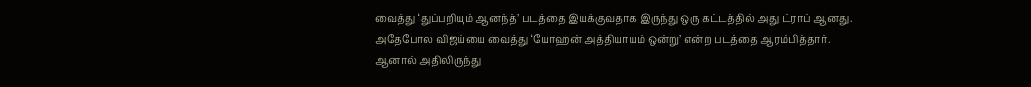வைத்து ‘துப்பறியும் ஆனந்த்’ படத்தை இயக்குவதாக இருந்து ஒரு கட்டத்தில் அது ட்ராப் ஆனது. அதேபோல விஜய்யை வைத்து ‘யோஹன் அத்தியாயம் ஒன்று’ என்ற படத்தை ஆரம்பித்தார். ஆனால் அதிலிருந்து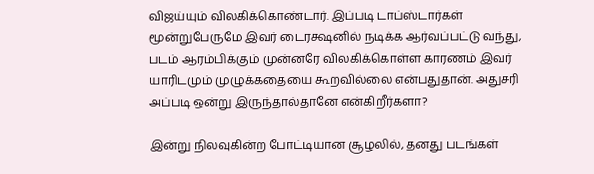விஜய்யும் விலகிக்கொண்டார். இப்படி டாப்ஸ்டார்கள் மூன்றுபேருமே இவர் டைரக்ஷனில் நடிக்க ஆர்வப்பட்டு வந்து, படம் ஆரம்பிக்கும் முன்னரே விலகிக்கொள்ள காரணம் இவர் யாரிடமும் முழுக்கதையை கூறவில்லை என்பதுதான். அதுசரி அப்படி ஒன்று இருந்தால்தானே என்கிறீர்களா?

இன்று நிலவுகின்ற போட்டியான சூழலில், தனது படங்கள்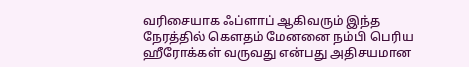வரிசையாக ஃப்ளாப் ஆகிவரும் இந்த நேரத்தில் கௌதம் மேனனை நம்பி பெரிய ஹீரோக்கள் வருவது என்பது அதிசயமான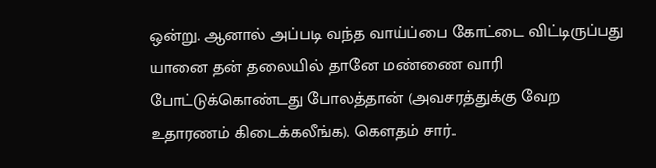ஒன்று. ஆனால் அப்படி வந்த வாய்ப்பை கோட்டை விட்டிருப்பது யானை தன் தலையில் தானே மண்ணை வாரி போட்டுக்கொண்டது போலத்தான் (அவசரத்துக்கு வேற உதாரணம் கிடைக்கலீங்க). கௌதம் சார்..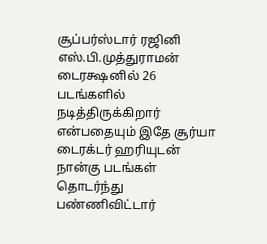சூப்பர்ஸ்டார் ரஜினி எஸ்.பி.முத்துராமன் டைரக்ஷனில் 26 படங்களில் நடித்திருக்கிறார் என்பதையும் இதே சூர்யா டைரக்டர் ஹரியுடன் நான்கு படங்கள் தொடர்ந்து பண்ணிவிட்டார்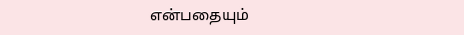என்பதையும்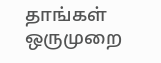தாங்கள் ஒருமுறை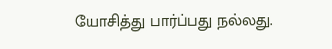யோசித்து பார்ப்பது நல்லது.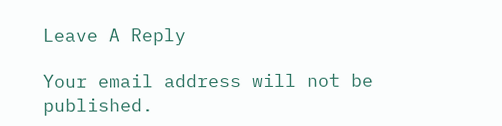Leave A Reply

Your email address will not be published.